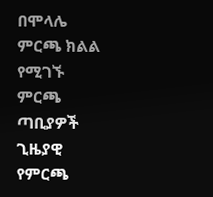በሞላሌ ምርጫ ክልል የሚገኙ ምርጫ ጣቢያዎች ጊዜያዊ የምርጫ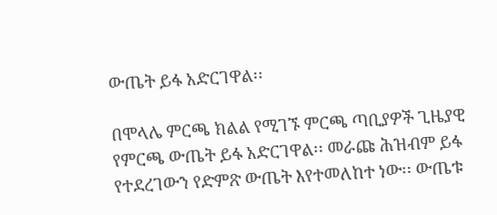ውጤት ይፋ አድርገዋል፡፡

በሞላሌ ምርጫ ክልል የሚገኙ ምርጫ ጣቢያዎች ጊዜያዊ የምርጫ ውጤት ይፋ አድርገዋል፡፡ መራጩ ሕዝብም ይፋ የተደረገውን የድምጽ ውጤት እየተመለከተ ነው፡፡ ውጤቱ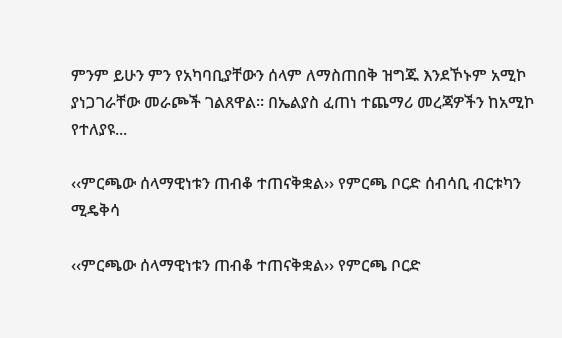ምንም ይሁን ምን የአካባቢያቸውን ሰላም ለማስጠበቅ ዝግጁ እንደኾኑም አሚኮ ያነጋገራቸው መራጮች ገልጸዋል፡፡ በኤልያስ ፈጠነ ተጨማሪ መረጃዎችን ከአሚኮ የተለያዩ...

‹‹ምርጫው ሰላማዊነቱን ጠብቆ ተጠናቅቋል›› የምርጫ ቦርድ ሰብሳቢ ብርቱካን ሚዴቅሳ

‹‹ምርጫው ሰላማዊነቱን ጠብቆ ተጠናቅቋል›› የምርጫ ቦርድ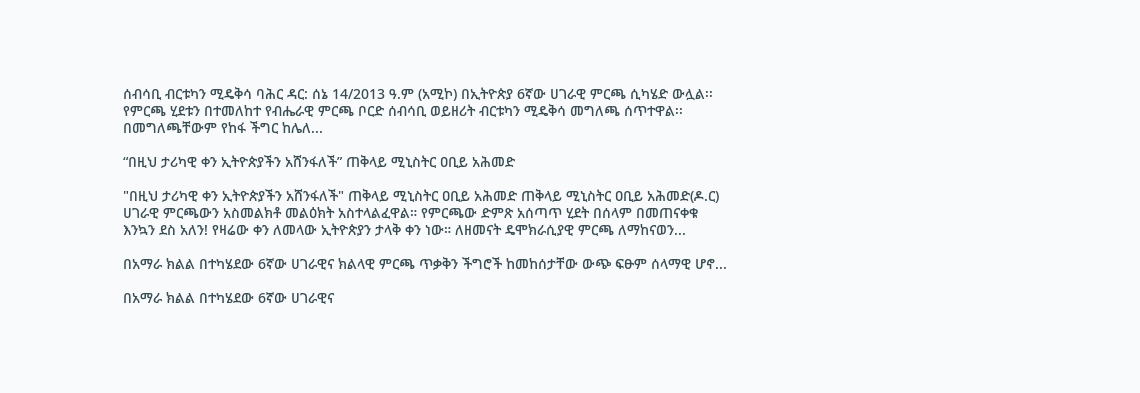ሰብሳቢ ብርቱካን ሚዴቅሳ ባሕር ዳር: ሰኔ 14/2013 ዓ.ም (አሚኮ) በኢትዮጵያ 6ኛው ሀገራዊ ምርጫ ሲካሄድ ውሏል፡፡ የምርጫ ሂደቱን በተመለከተ የብሔራዊ ምርጫ ቦርድ ሰብሳቢ ወይዘሪት ብርቱካን ሚዴቅሳ መግለጫ ሰጥተዋል፡፡ በመግለጫቸውም የከፋ ችግር ከሌለ...

“በዚህ ታሪካዊ ቀን ኢትዮጵያችን አሸንፋለች” ጠቅላይ ሚኒስትር ዐቢይ አሕመድ

"በዚህ ታሪካዊ ቀን ኢትዮጵያችን አሸንፋለች" ጠቅላይ ሚኒስትር ዐቢይ አሕመድ ጠቅላይ ሚኒስትር ዐቢይ አሕመድ(ዶ.ር) ሀገራዊ ምርጫውን አስመልክቶ መልዕክት አስተላልፈዋል። የምርጫው ድምጽ አሰጣጥ ሂደት በሰላም በመጠናቀቁ እንኳን ደስ አለን! የዛሬው ቀን ለመላው ኢትዮጵያን ታላቅ ቀን ነው። ለዘመናት ዴሞክራሲያዊ ምርጫ ለማከናወን...

በአማራ ክልል በተካሄደው 6ኛው ሀገራዊና ክልላዊ ምርጫ ጥቃቅን ችግሮች ከመከሰታቸው ውጭ ፍፁም ሰላማዊ ሆኖ...

በአማራ ክልል በተካሄደው 6ኛው ሀገራዊና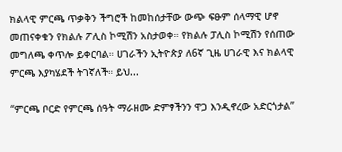ክልላዊ ምርጫ ጥቃቅን ችግሮች ከመከሰታቸው ውጭ ፍፁም ሰላማዊ ሆኖ መጠናቀቁን የክልሉ ፖሊስ ኮሚሽን አስታወቀ። የክልሉ ፓሊስ ኮሚሽን የሰጠው መግለጫ ቀጥሎ ይቀርባል። ሀገራችን ኢትዮጵያ ለ6ኛ ጊዜ ሀገራዊ እና ክልላዊ ምርጫ እያካሄደች ትገኛለች። ይህ...

“ምርጫ ቦርድ የምርጫ ሰዓት ማራዘሙ ድምፃችንን ዋጋ እንዲኖረው አድርጎታል”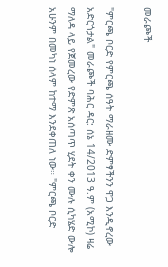መራጮች

"ምርጫ ቦርድ የምርጫ ሰዓት ማራዘሙ ድምፃችንን ዋጋ እንዲኖረው አድርጎታል" መራጮች ባሕር ዳር: ሰኔ 14/2013 ዓ.ም (አሚኮ) ዛሬ ማለዳ ላይ የጀመረው የድምጽ አሰጣጥ ሂደት ቀን ሙሉ ሲካሄድ ውሎ አሁንም በመካነ ሰላም ከተማ እንደቀጠለ ነው። "ምርጫ ቦርድ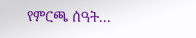የምርጫ ሰዓት...